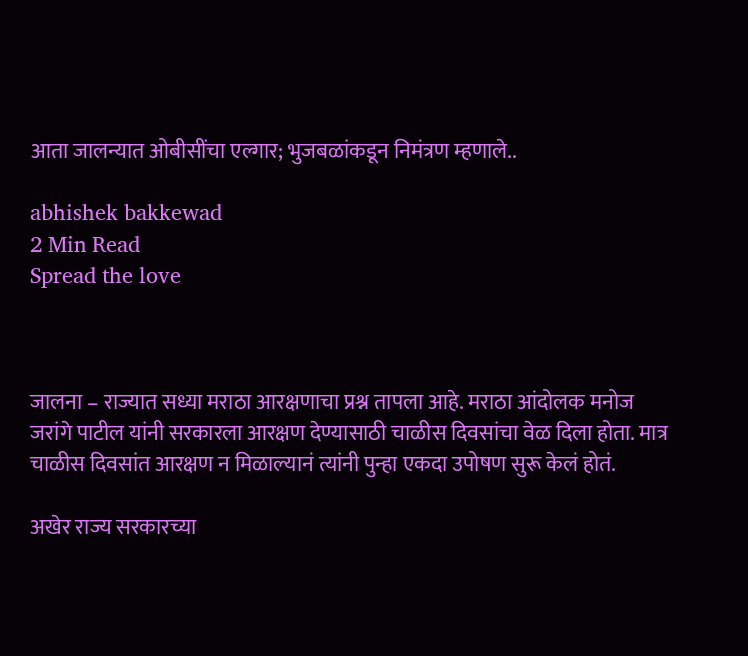आता जालन्यात ओबीसींचा एल्गार; भुजबळांकडून निमंत्रण म्हणाले..

abhishek bakkewad
2 Min Read
Spread the love



जालना – राज्यात सध्या मराठा आरक्षणाचा प्रश्न तापला आहे. मराठा आंदोलक मनोज जरांगे पाटील यांनी सरकारला आरक्षण देण्यासाठी चाळीस दिवसांचा वेळ दिला होता. मात्र चाळीस दिवसांत आरक्षण न मिळाल्यानं त्यांनी पुन्हा एकदा उपोषण सुरू केलं होतं.

अखेर राज्य सरकारच्या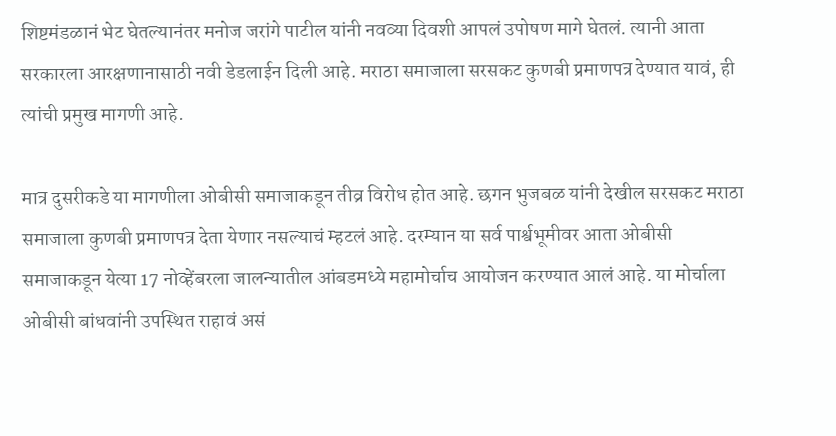शिष्टमंडळानं भेट घेतल्यानंतर मनोज जरांगे पाटील यांनी नवव्या दिवशी आपलं उपोषण मागे घेतलं. त्यानी आता सरकारला आरक्षणानासाठी नवी डेडलाईन दिली आहे. मराठा समाजाला सरसकट कुणबी प्रमाणपत्र देण्यात यावं, ही त्यांची प्रमुख मागणी आहे.

मात्र दुसरीकडे या मागणीला ओबीसी समाजाकडून तीव्र विरोध होत आहे. छगन भुजबळ यांनी देखील सरसकट मराठा समाजाला कुणबी प्रमाणपत्र देता येणार नसल्याचं म्हटलं आहे. दरम्यान या सर्व पार्श्वभूमीवर आता ओबीसी समाजाकडून येत्या 17 नोव्हेंबरला जालन्यातील आंबडमध्ये महामोर्चाच आयोजन करण्यात आलं आहे. या मोर्चाला ओबीसी बांधवांनी उपस्थित राहावं असं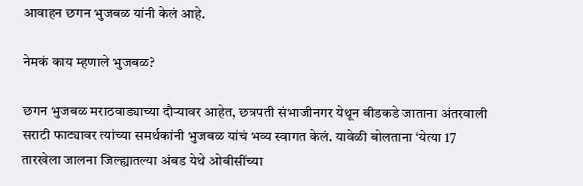आवाहन छगन भुजबळ यांनी केलं आहे.

नेमकं काय म्हणाले भुजबळ?

छगन भुजबळ मराठवाड्याच्या दौऱ्यावर आहेत, छत्रपती संभाजीनगर येथून बीडकडे जाताना अंतरवाली सराटी फाट्यावर त्यांच्या समर्थकांनी भुजबळ यांचं भव्य स्वागत केलं. यावेळी बोलताना ‘येत्या 17 तारखेला जालना जिल्ह्यातल्या अंबड येथे ओबीसींच्या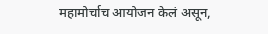महामोर्चाच आयोजन केलं असून,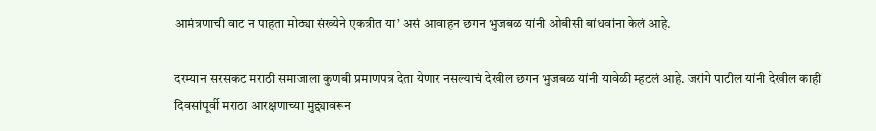आमंत्रणाची वाट न पाहता मोठ्या संख्येने एकत्रीत या’ असं आवाहन छगन भुजबळ यांनी ओबीसी बांधवांना केलं आहे.

दरम्यान सरसकट मराठी समाजाला कुणबी प्रमाणपत्र देता येणार नसल्याचं देखील छगन भुजबळ यांनी यावेळी म्हटलं आहे. जरांगे पाटील यांनी देखील काही दिवसांपूर्वी मराठा आरक्षणाच्या मुद्द्यावरून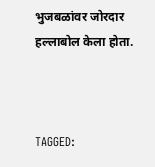भुजबळांवर जोरदार हल्लाबोल केला होता.



TAGGED: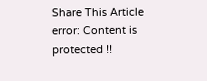Share This Article
error: Content is protected !!